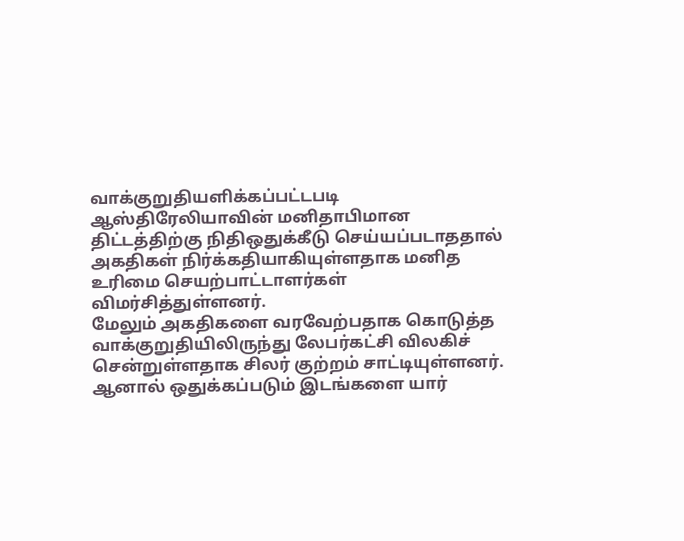வாக்குறுதியளிக்கப்பட்டபடி ஆஸ்திரேலியாவின் மனிதாபிமான திட்டத்திற்கு நிதிஒதுக்கீடு செய்யப்படாததால் அகதிகள் நிர்க்கதியாகியுள்ளதாக மனித உரிமை செயற்பாட்டாளர்கள் விமர்சித்துள்ளனர்.
மேலும் அகதிகளை வரவேற்பதாக கொடுத்த வாக்குறுதியிலிருந்து லேபர்கட்சி விலகிச் சென்றுள்ளதாக சிலர் குற்றம் சாட்டியுள்ளனர்.
ஆனால் ஒதுக்கப்படும் இடங்களை யார்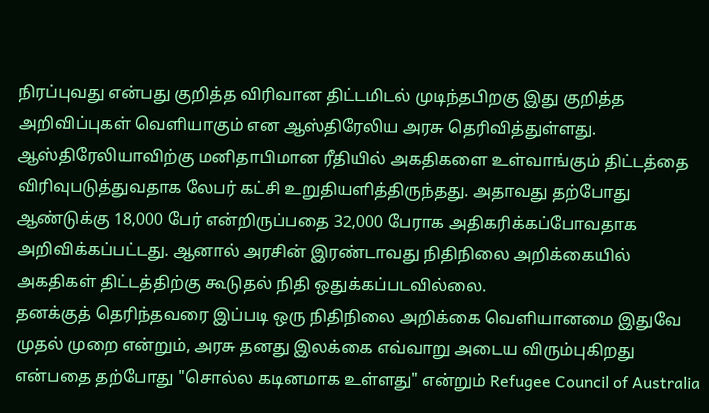நிரப்புவது என்பது குறித்த விரிவான திட்டமிடல் முடிந்தபிறகு இது குறித்த அறிவிப்புகள் வெளியாகும் என ஆஸ்திரேலிய அரசு தெரிவித்துள்ளது.
ஆஸ்திரேலியாவிற்கு மனிதாபிமான ரீதியில் அகதிகளை உள்வாங்கும் திட்டத்தை விரிவுபடுத்துவதாக லேபர் கட்சி உறுதியளித்திருந்தது. அதாவது தற்போது ஆண்டுக்கு 18,000 பேர் என்றிருப்பதை 32,000 பேராக அதிகரிக்கப்போவதாக அறிவிக்கப்பட்டது. ஆனால் அரசின் இரண்டாவது நிதிநிலை அறிக்கையில் அகதிகள் திட்டத்திற்கு கூடுதல் நிதி ஒதுக்கப்படவில்லை.
தனக்குத் தெரிந்தவரை இப்படி ஒரு நிதிநிலை அறிக்கை வெளியானமை இதுவே முதல் முறை என்றும், அரசு தனது இலக்கை எவ்வாறு அடைய விரும்புகிறது என்பதை தற்போது "சொல்ல கடினமாக உள்ளது" என்றும் Refugee Council of Australia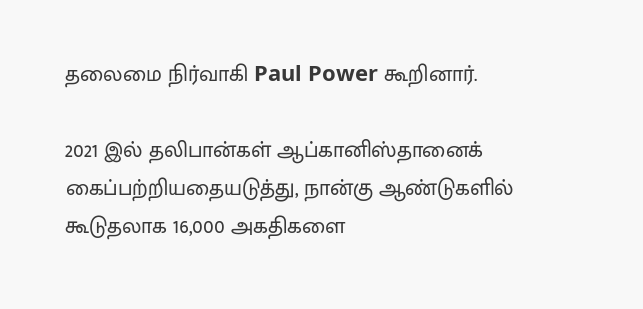தலைமை நிர்வாகி Paul Power கூறினார்.

2021 இல் தலிபான்கள் ஆப்கானிஸ்தானைக் கைப்பற்றியதையடுத்து, நான்கு ஆண்டுகளில் கூடுதலாக 16,000 அகதிகளை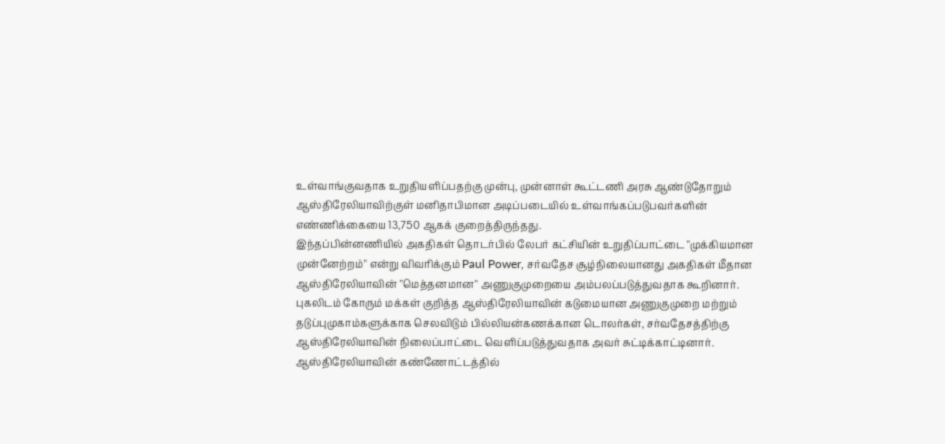உள்வாங்குவதாக உறுதியளிப்பதற்கு முன்பு, முன்னாள் கூட்டணி அரசு ஆண்டுதோறும் ஆஸ்திரேலியாவிற்குள் மனிதாபிமான அடிப்படையில் உள்வாங்கப்படுபவர்களின் எண்ணிக்கையை 13,750 ஆகக் குறைத்திருந்தது.
இந்தப்பின்னணியில் அகதிகள் தொடர்பில் லேபர் கட்சியின் உறுதிப்பாட்டை "முக்கியமான முன்னேற்றம்" என்று விவரிக்கும் Paul Power, சர்வதேச சூழ்நிலையானது அகதிகள் மீதான ஆஸ்திரேலியாவின் "மெத்தனமான" அணுகுமுறையை அம்பலப்படுத்துவதாக கூறினார்.
புகலிடம் கோரும் மக்கள் குறித்த ஆஸ்திரேலியாவின் கடுமையான அணுகுமுறை மற்றும் தடுப்புமுகாம்களுக்காக செலவிடும் பில்லியன்கணக்கான டொலர்கள், சர்வதேசத்திற்கு ஆஸ்திரேலியாவின் நிலைப்பாட்டை வெளிப்படுத்துவதாக அவர் சுட்டிக்காட்டினார்.
ஆஸ்திரேலியாவின் கண்ணோட்டத்தில்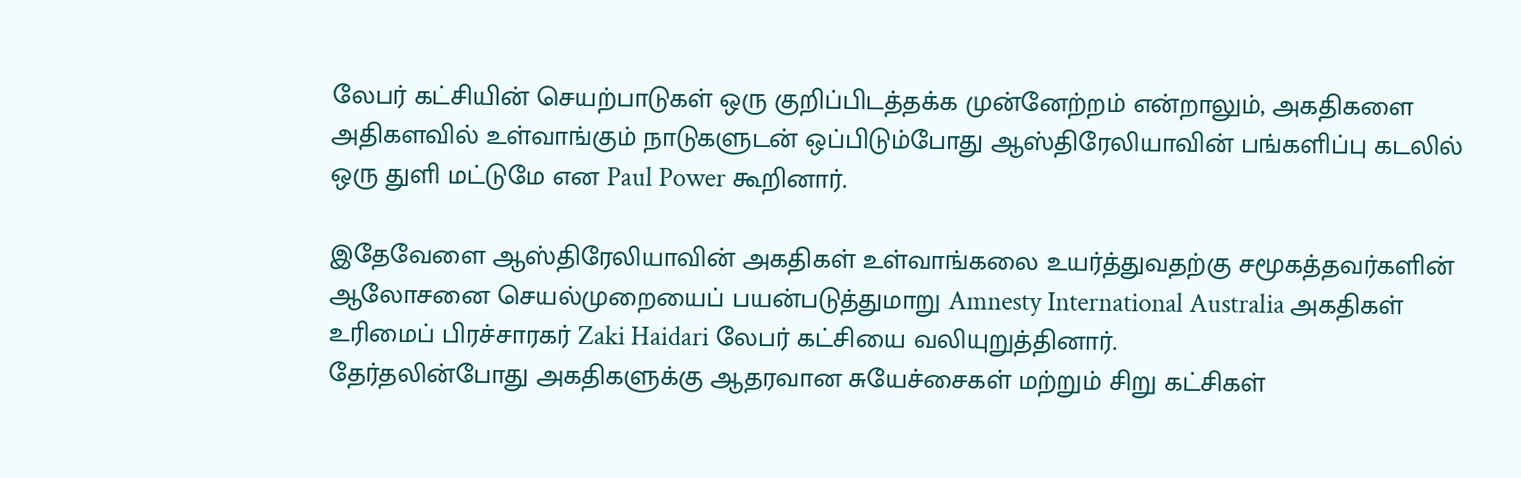லேபர் கட்சியின் செயற்பாடுகள் ஒரு குறிப்பிடத்தக்க முன்னேற்றம் என்றாலும், அகதிகளை அதிகளவில் உள்வாங்கும் நாடுகளுடன் ஒப்பிடும்போது ஆஸ்திரேலியாவின் பங்களிப்பு கடலில் ஒரு துளி மட்டுமே என Paul Power கூறினார்.

இதேவேளை ஆஸ்திரேலியாவின் அகதிகள் உள்வாங்கலை உயர்த்துவதற்கு சமூகத்தவர்களின் ஆலோசனை செயல்முறையைப் பயன்படுத்துமாறு Amnesty International Australia அகதிகள் உரிமைப் பிரச்சாரகர் Zaki Haidari லேபர் கட்சியை வலியுறுத்தினார்.
தேர்தலின்போது அகதிகளுக்கு ஆதரவான சுயேச்சைகள் மற்றும் சிறு கட்சிகள்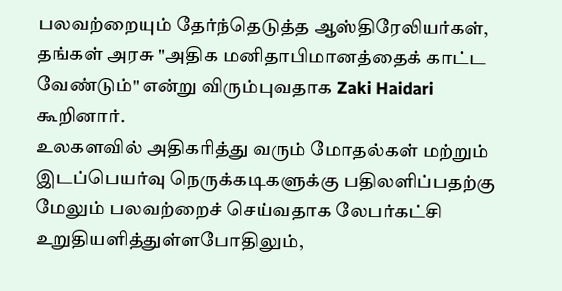பலவற்றையும் தேர்ந்தெடுத்த ஆஸ்திரேலியர்கள், தங்கள் அரசு "அதிக மனிதாபிமானத்தைக் காட்ட வேண்டும்" என்று விரும்புவதாக Zaki Haidari கூறினார்.
உலகளவில் அதிகரித்து வரும் மோதல்கள் மற்றும் இடப்பெயர்வு நெருக்கடிகளுக்கு பதிலளிப்பதற்கு மேலும் பலவற்றைச் செய்வதாக லேபர்கட்சி உறுதியளித்துள்ளபோதிலும்,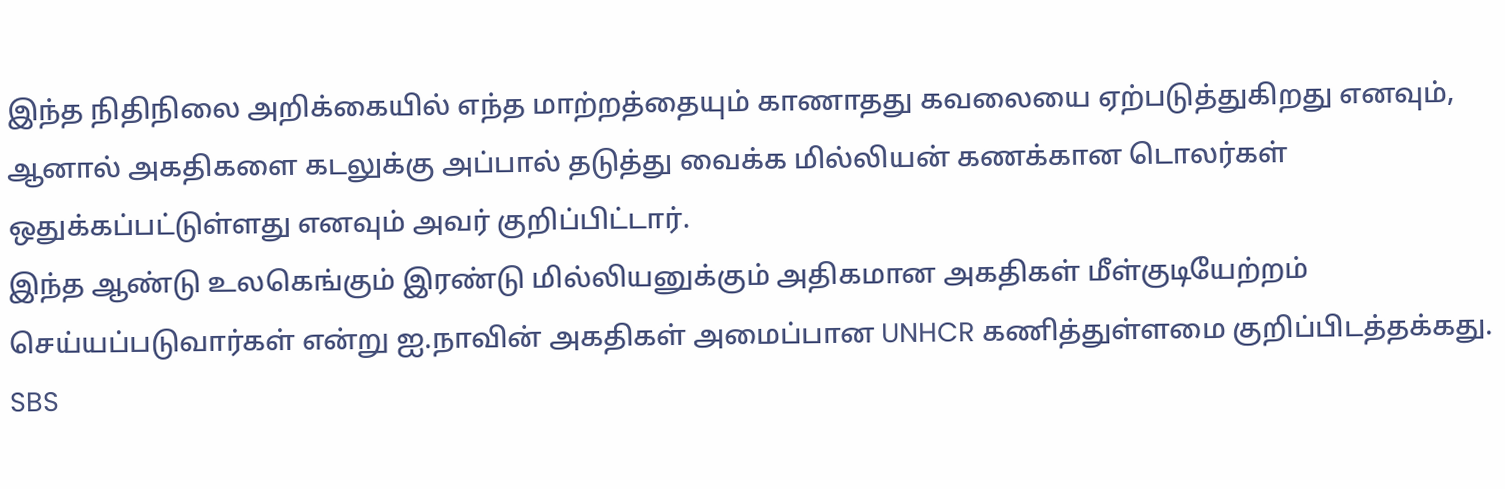இந்த நிதிநிலை அறிக்கையில் எந்த மாற்றத்தையும் காணாதது கவலையை ஏற்படுத்துகிறது எனவும், ஆனால் அகதிகளை கடலுக்கு அப்பால் தடுத்து வைக்க மில்லியன் கணக்கான டொலர்கள் ஒதுக்கப்பட்டுள்ளது எனவும் அவர் குறிப்பிட்டார்.
இந்த ஆண்டு உலகெங்கும் இரண்டு மில்லியனுக்கும் அதிகமான அகதிகள் மீள்குடியேற்றம் செய்யப்படுவார்கள் என்று ஐ.நாவின் அகதிகள் அமைப்பான UNHCR கணித்துள்ளமை குறிப்பிடத்தக்கது.
SBS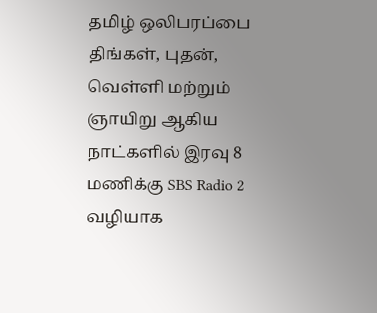தமிழ் ஒலிபரப்பை திங்கள், புதன், வெள்ளி மற்றும் ஞாயிறு ஆகிய நாட்களில் இரவு 8 மணிக்கு SBS Radio 2 வழியாக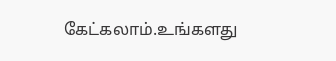கேட்கலாம்.உங்களது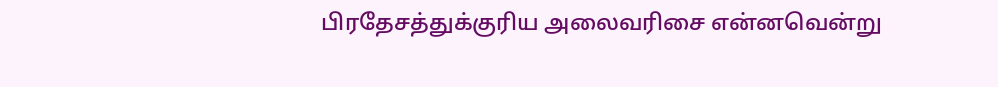பிரதேசத்துக்குரிய அலைவரிசை என்னவென்று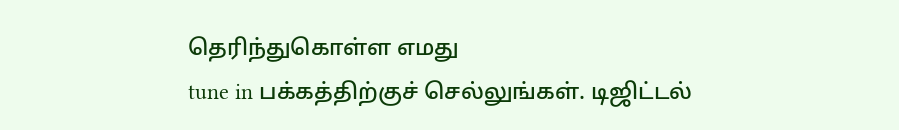தெரிந்துகொள்ள எமது
tune in பக்கத்திற்குச் செல்லுங்கள். டிஜிட்டல்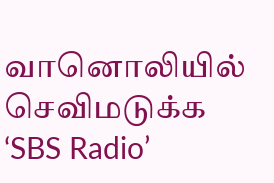வானொலியில் செவிமடுக்க ‘SBS Radio’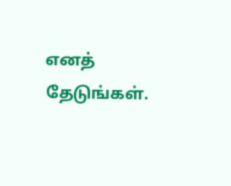எனத் தேடுங்கள்.